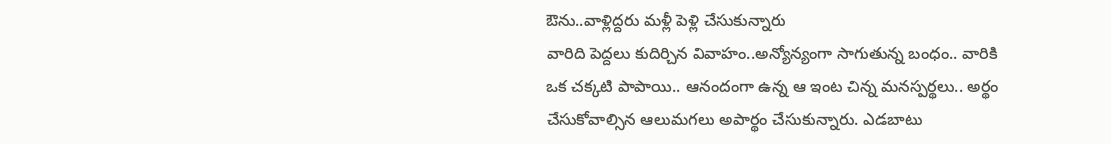ఔను..వాళ్లిద్దరు మళ్లీ పెళ్లి చేసుకున్నారు
వారిది పెద్దలు కుదిర్చిన వివాహం..అన్యోన్యంగా సాగుతున్న బంధం.. వారికి ఒక చక్కటి పాపాయి.. ఆనందంగా ఉన్న ఆ ఇంట చిన్న మనస్పర్థలు.. అర్థం చేసుకోవాల్సిన ఆలుమగలు అపార్థం చేసుకున్నారు. ఎడబాటు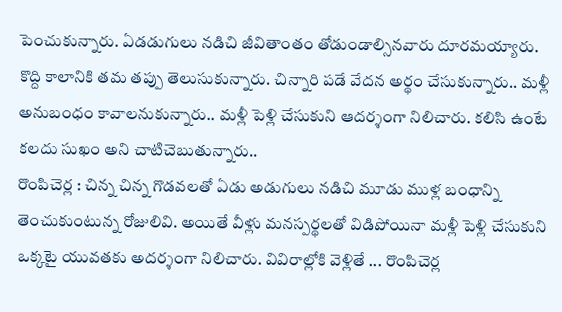పెంచుకున్నారు. ఏడడుగులు నడిచి జీవితాంతం తోడుండాల్సినవారు దూరమయ్యారు. కొద్ది కాలానికి తమ తప్పు తెలుసుకున్నారు. చిన్నారి పడే వేదన అర్థం చేసుకున్నారు.. మళ్లీ అనుబంధం కావాలనుకున్నారు.. మళ్లీ పెళ్లి చేసుకుని ఆదర్శంగా నిలిచారు. కలిసి ఉంటే కలదు సుఖం అని చాటిచెబుతున్నారు..
రొంపిచెర్ల : చిన్న చిన్న గొడవలతో ఏడు అడుగులు నడిచి మూడు ముళ్ల బంధాన్ని తెంచుకుంటున్న రోజులివి. అయితే వీళ్లు మనస్పర్థలతో విడిపోయినా మళ్లీ పెళ్లి చేసుకుని ఒక్కటై యువతకు అదర్శంగా నిలిచారు. వివిరాల్లోకి వెళ్లితే ... రొంపిచెర్ల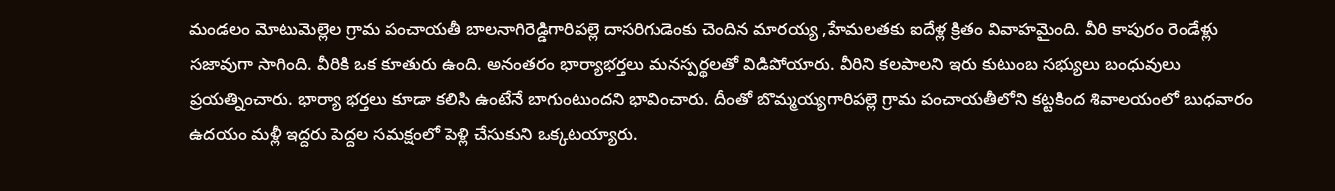మండలం మోటుమెల్లెల గ్రామ పంచాయతీ బాలనాగిరెడ్డిగారిపల్లె దాసరిగుడెంకు చెందిన మారయ్య ,హేమలతకు ఐదేళ్ల క్రితం వివాహమైంది. వీరి కాపురం రెండేళ్లు సజావుగా సాగింది. వీరికి ఒక కూతురు ఉంది. అనంతరం భార్యాభర్తలు మనస్పర్థలతో విడిపోయారు. వీరిని కలపాలని ఇరు కుటుంబ సభ్యులు బంధువులు ప్రయత్నించారు. భార్యా భర్తలు కూడా కలిసి ఉంటేనే బాగుంటుందని భావించారు. దీంతో బొమ్మయ్యగారిపల్లె గ్రామ పంచాయతీలోని కట్టకింద శివాలయంలో బుధవారం ఉదయం మళ్లీ ఇద్దరు పెద్దల సమక్షంలో పెళ్లి చేసుకుని ఒక్కటయ్యారు.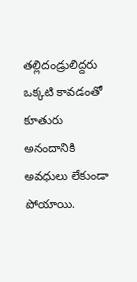తల్లిదండ్రులిద్దరు ఒక్కటి కావడంతో కూతురు అనందానికి అవధులు లేకుండా పోయాయి.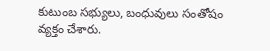కుటుంబ సభ్యులు, బంధువులు సంతోషం వ్యక్తం చేశారు.